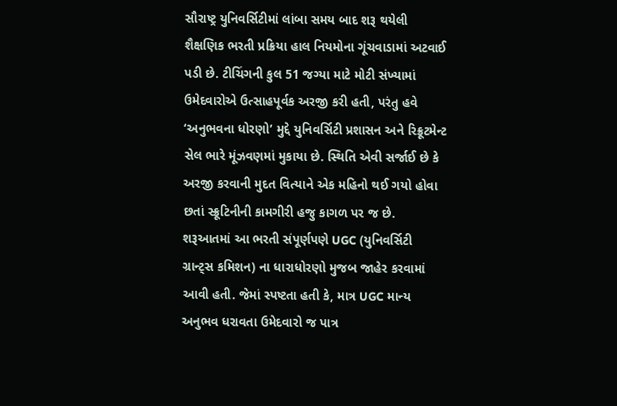સૌરાષ્ટ્ર યુનિવર્સિટીમાં લાંબા સમય બાદ શરૂ થયેલી શૈક્ષણિક ભરતી પ્રક્રિયા હાલ નિયમોના ગૂંચવાડામાં અટવાઈ પડી છે. ટીચિંગની કુલ 51 જગ્યા માટે મોટી સંખ્યામાં ઉમેદવારોએ ઉત્સાહપૂર્વક અરજી કરી હતી, પરંતુ હવે ‘અનુભવના ધોરણો’ મુદ્દે યુનિવર્સિટી પ્રશાસન અને રિક્રૂટમેન્ટ સેલ ભારે મૂંઝવણમાં મુકાયા છે. સ્થિતિ એવી સર્જાઈ છે કે અરજી કરવાની મુદત વિત્યાને એક મહિનો થઈ ગયો હોવા છતાં સ્ક્રૂટિનીની કામગીરી હજુ કાગળ પર જ છે.
શરૂઆતમાં આ ભરતી સંપૂર્ણપણે UGC (યુનિવર્સિટી ગ્રાન્ટ્સ કમિશન) ના ધારાધોરણો મુજબ જાહેર કરવામાં આવી હતી. જેમાં સ્પષ્ટતા હતી કે, માત્ર UGC માન્ય અનુભવ ધરાવતા ઉમેદવારો જ પાત્ર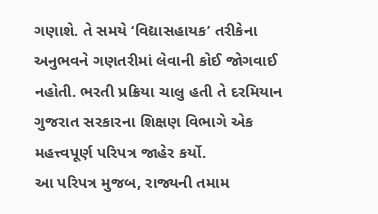ગણાશે. તે સમયે ‘વિદ્યાસહાયક’ તરીકેના અનુભવને ગણતરીમાં લેવાની કોઈ જોગવાઈ નહોતી. ભરતી પ્રક્રિયા ચાલુ હતી તે દરમિયાન ગુજરાત સરકારના શિક્ષણ વિભાગે એક મહત્ત્વપૂર્ણ પરિપત્ર જાહેર કર્યો.
આ પરિપત્ર મુજબ, રાજ્યની તમામ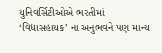યુનિવર્સિટીઓએ ભરતીમાં ‘વિદ્યાસહાયક’ ના અનુભવને પણ માન્ય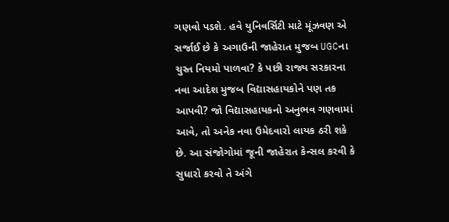ગણવો પડશે. હવે યુનિવર્સિટી માટે મૂંઝવણ એ સર્જાઈ છે કે અગાઉની જાહેરાત મુજબ UGCના ચુસ્ત નિયમો પાળવા? કે પછી રાજ્ય સરકારના નવા આદેશ મુજબ વિદ્યાસહાયકોને પણ તક આપવી? જો વિદ્યાસહાયકનો અનુભવ ગણવામાં આવે, તો અનેક નવા ઉમેદવારો લાયક ઠરી શકે છે. આ સંજોગોમાં જૂની જાહેરાત કેન્સલ કરવી કે સુધારો કરવો તે અંગે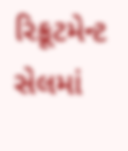રિક્રૂટમેન્ટ સેલમાં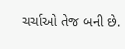ચર્ચાઓ તેજ બની છે.